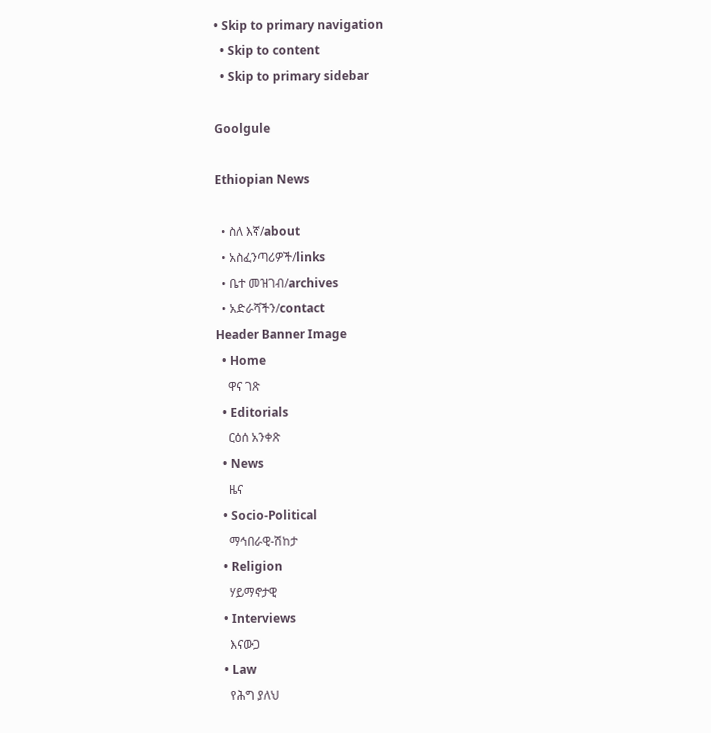• Skip to primary navigation
  • Skip to content
  • Skip to primary sidebar

Goolgule

Ethiopian News

  • ስለ እኛ/about
  • አስፈንጣሪዎች/links
  • ቤተ መዝገብ/archives
  • አድራሻችን/contact
Header Banner Image
  • Home
    ዋና ገጽ
  • Editorials
    ርዕሰ አንቀጽ
  • News
    ዜና
  • Socio-Political
    ማኅበራዊ-ሽከታ
  • Religion
    ሃይማኖታዊ
  • Interviews
    እናውጋ
  • Law
    የሕግ ያለህ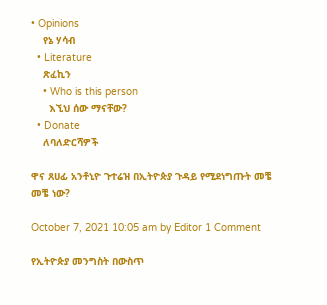• Opinions
    የኔ ሃሳብ
  • Literature
    ጽፈኪን
    • Who is this person
      እኚህ ሰው ማናቸው?
  • Donate
    ለባለድርሻዎች

ዋና ጸሀፊ አንቶኒዮ ጉተሬዝ በኢትዮጵያ ጉዳይ የሚደነግጡት መቼ መቼ ነው?

October 7, 2021 10:05 am by Editor 1 Comment

የኢትዮጵያ መንግስት በውስጥ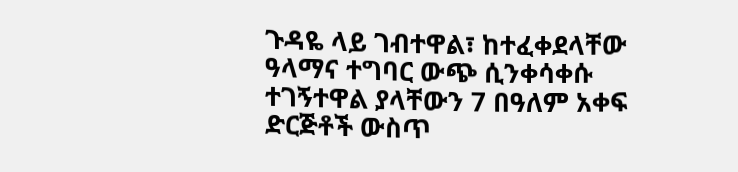ጉዳዬ ላይ ገብተዋል፣ ከተፈቀደላቸው ዓላማና ተግባር ውጭ ሲንቀሳቀሱ ተገኝተዋል ያላቸውን 7 በዓለም አቀፍ ድርጅቶች ውስጥ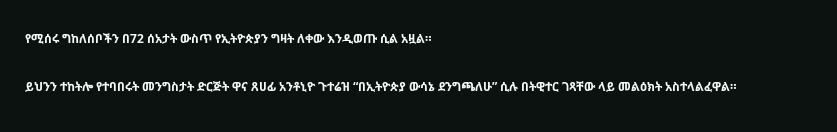የሚሰሩ ግከለሰቦችን በ72 ሰአታት ውስጥ የኢትዮጵያን ግዛት ለቀው እንዲወጡ ሲል አዟል።

ይህንን ተከትሎ የተባበሩት መንግስታት ድርጅት ዋና ጸሀፊ አንቶኒዮ ጉተሬዝ “በኢትዮጵያ ውሳኔ ደንግጫለሁ” ሲሉ በትዊተር ገጻቸው ላይ መልዕክት አስተላልፈዋል።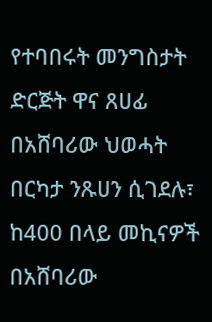የተባበሩት መንግስታት ድርጅት ዋና ጸሀፊ በአሸባሪው ህወሓት በርካታ ንጹሀን ሲገደሉ፣ ከ400 በላይ መኪናዎች በአሸባሪው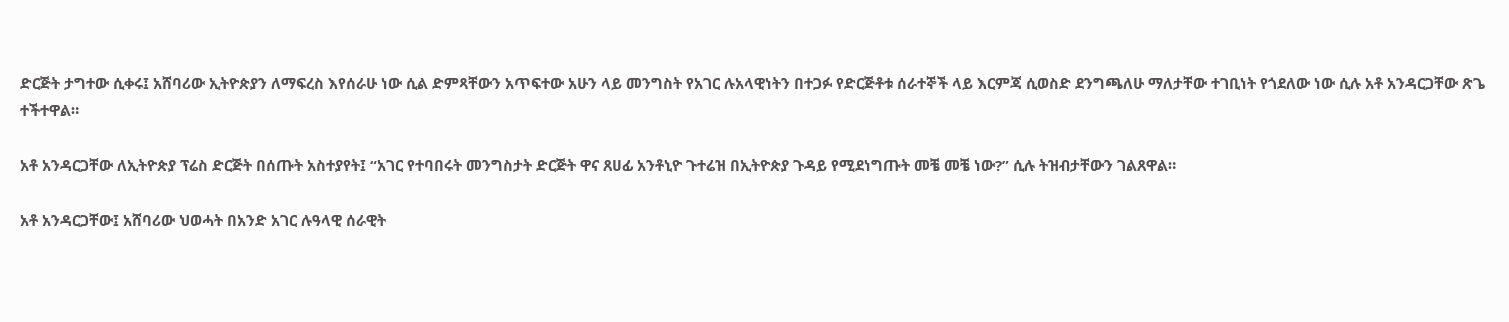ድርጅት ታግተው ሲቀሩ፤ አሸባሪው ኢትዮጵያን ለማፍረስ እየሰራሁ ነው ሲል ድምጻቸውን አጥፍተው አሁን ላይ መንግስት የአገር ሉአላዊነትን በተጋፉ የድርጅቶቱ ሰራተኞች ላይ እርምጃ ሲወስድ ደንግጫለሁ ማለታቸው ተገቢነት የጎደለው ነው ሲሉ አቶ አንዳርጋቸው ጽጌ ተችተዋል።

አቶ አንዳርጋቸው ለኢትዮጵያ ፕሬስ ድርጅት በሰጡት አስተያየት፤ “አገር የተባበሩት መንግስታት ድርጅት ዋና ጸሀፊ አንቶኒዮ ጉተሬዝ በኢትዮጵያ ጉዳይ የሚደነግጡት መቼ መቼ ነው?” ሲሉ ትዝብታቸውን ገልጸዋል።

አቶ አንዳርጋቸው፤ አሸባሪው ህወሓት በአንድ አገር ሉዓላዊ ሰራዊት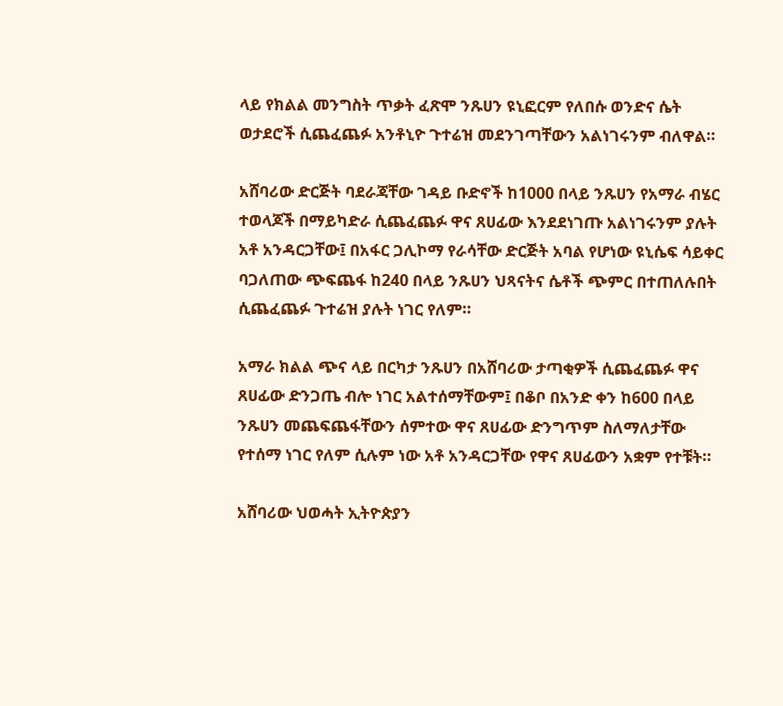ላይ የክልል መንግስት ጥቃት ፈጽሞ ንጹሀን ዩኒፎርም የለበሱ ወንድና ሴት ወታደሮች ሲጨፈጨፉ አንቶኒዮ ጉተሬዝ መደንገጣቸውን አልነገሩንም ብለዋል።

አሸባሪው ድርጅት ባደራጃቸው ገዳይ ቡድኖች ከ1000 በላይ ንጹሀን የአማራ ብሄር ተወላጆች በማይካድራ ሲጨፈጨፉ ዋና ጸሀፊው እንደደነገጡ አልነገሩንም ያሉት አቶ አንዳርጋቸው፤ በአፋር ጋሊኮማ የራሳቸው ድርጅት አባል የሆነው ዩኒሴፍ ሳይቀር ባጋለጠው ጭፍጨፋ ከ240 በላይ ንጹሀን ህጻናትና ሴቶች ጭምር በተጠለሉበት ሲጨፈጨፉ ጉተሬዝ ያሉት ነገር የለም።

አማራ ክልል ጭና ላይ በርካታ ንጹሀን በአሸባሪው ታጣቂዎች ሲጨፈጨፉ ዋና ጸሀፊው ድንጋጤ ብሎ ነገር አልተሰማቸውም፤ በቆቦ በአንድ ቀን ከ600 በላይ ንጹሀን መጨፍጨፋቸውን ሰምተው ዋና ጸሀፊው ድንግጥም ስለማለታቸው የተሰማ ነገር የለም ሲሉም ነው አቶ አንዳርጋቸው የዋና ጸሀፊውን አቋም የተቹት።

አሸባሪው ህወሓት ኢትዮጵያን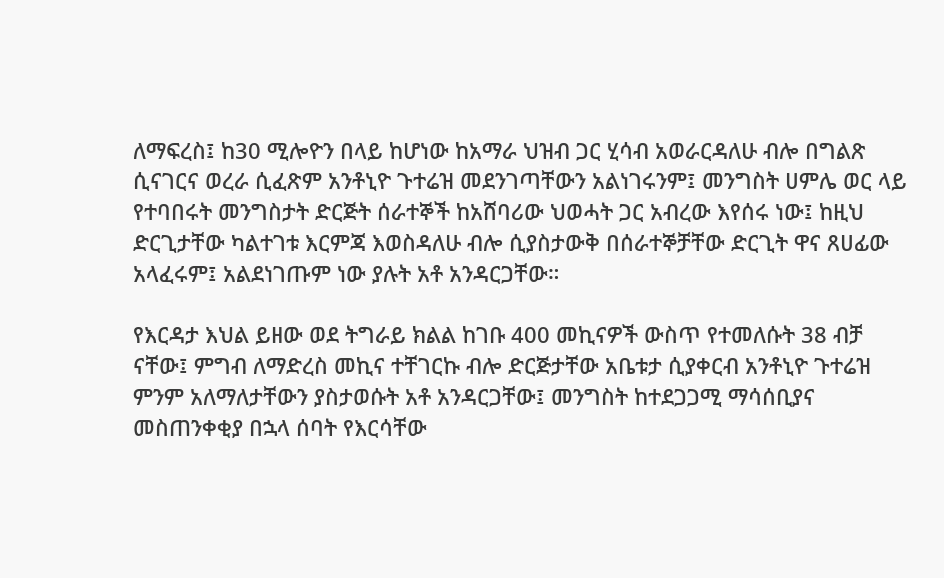ለማፍረስ፤ ከ30 ሚሎዮን በላይ ከሆነው ከአማራ ህዝብ ጋር ሂሳብ አወራርዳለሁ ብሎ በግልጽ ሲናገርና ወረራ ሲፈጽም አንቶኒዮ ጉተሬዝ መደንገጣቸውን አልነገሩንም፤ መንግስት ሀምሌ ወር ላይ የተባበሩት መንግስታት ድርጅት ሰራተኞች ከአሸባሪው ህወሓት ጋር አብረው እየሰሩ ነው፤ ከዚህ ድርጊታቸው ካልተገቱ እርምጃ እወስዳለሁ ብሎ ሲያስታውቅ በሰራተኞቻቸው ድርጊት ዋና ጸሀፊው አላፈሩም፤ አልደነገጡም ነው ያሉት አቶ አንዳርጋቸው።

የእርዳታ እህል ይዘው ወደ ትግራይ ክልል ከገቡ 400 መኪናዎች ውስጥ የተመለሱት 38 ብቻ ናቸው፤ ምግብ ለማድረስ መኪና ተቸገርኩ ብሎ ድርጅታቸው አቤቱታ ሲያቀርብ አንቶኒዮ ጉተሬዝ ምንም አለማለታቸውን ያስታወሱት አቶ አንዳርጋቸው፤ መንግስት ከተደጋጋሚ ማሳሰቢያና መስጠንቀቂያ በኋላ ሰባት የእርሳቸው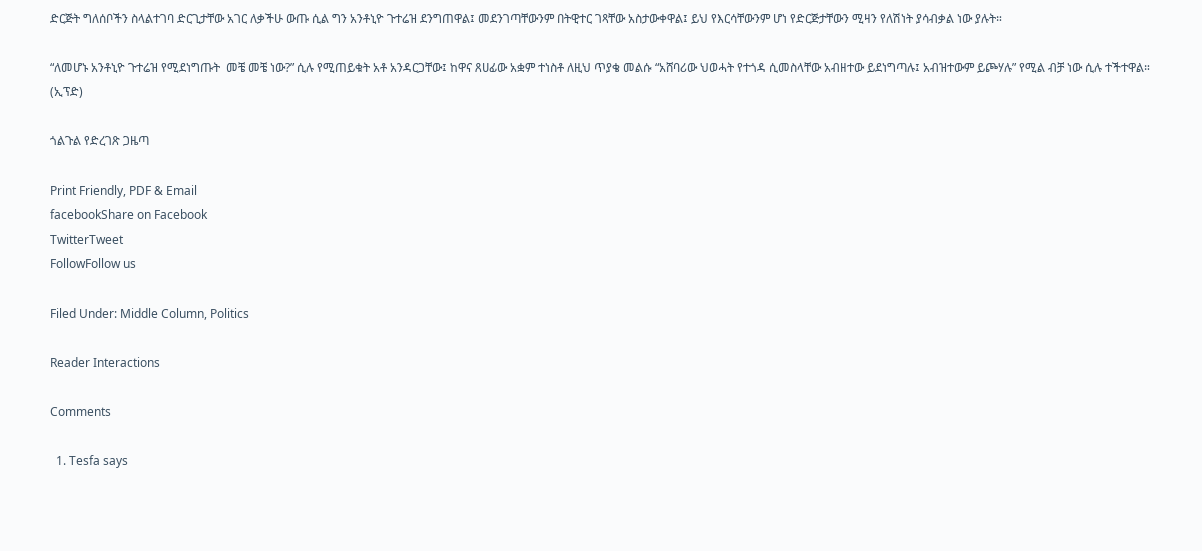ድርጅት ግለሰቦችን ስላልተገባ ድርጊታቸው አገር ለቃችሁ ውጡ ሲል ግን አንቶኒዮ ጉተሬዝ ደንግጠዋል፤ መደንገጣቸውንም በትዊተር ገጻቸው አስታውቀዋል፤ ይህ የእርሳቸውንም ሆነ የድርጅታቸውን ሚዛን የለሽነት ያሳብቃል ነው ያሉት።

“ለመሆኑ አንቶኒዮ ጉተሬዝ የሚደነግጡት  መቼ መቼ ነው?” ሲሉ የሚጠይቁት አቶ አንዳርጋቸው፤ ከዋና ጸሀፊው አቋም ተነስቶ ለዚህ ጥያቄ መልሱ “አሸባሪው ህወሓት የተጎዳ ሲመስላቸው አብዘተው ይደነግጣሉ፤ አብዝተውም ይጮሃሉ” የሚል ብቻ ነው ሲሉ ተችተዋል። (ኢፕድ)

ጎልጉል የድረገጽ ጋዜጣ

Print Friendly, PDF & Email
facebookShare on Facebook
TwitterTweet
FollowFollow us

Filed Under: Middle Column, Politics

Reader Interactions

Comments

  1. Tesfa says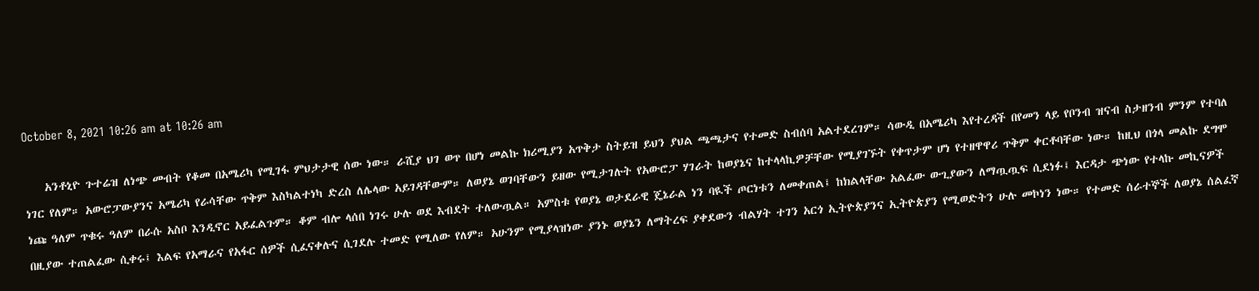October 8, 2021 10:26 am at 10:26 am

    አንቶኒዮ ጉተሬዝ ለነጭ መብት የቆመ በአሜሪካ የሚገፋ ምህታታዊ ሰው ነው። ራሺያ ህገ ወጥ በሆነ መልኩ ክሪሚያን አጥቅታ ስትይዝ ይህን ያህል ጫጫታና የተመድ ስብሰባ አልተደረገም። ሳውዲ በአሜሪካ እየተረዳች በየመን ላይ የቦንብ ዝናብ ስታዘንብ ምንም የተባለ ነገር የለም። አውሮፓውያንና አሜሪካ የራሳቸው ጥቅም እስካልተነካ ድረስ ለሌላው አይገዳቸውም። ለወያኔ ወገባቸውን ይዘው የሚታገሉት የአውሮፓ ሃገራት ከወያኔና ከተላላኪዎቻቸው የሚያገኙት የቀጥታም ሆነ የተዘዋዋሪ ጥቅም ቀርቶባቸው ነው። ከዚህ በጎላ መልኩ ደግሞ ነጩ ዓለም ጥቁሩ ዓለም በራሱ አስቦ እንዲኖር አይፈልጉም። ቆም ብሎ ላሰበ ነገሩ ሁሉ ወደ እብደት ተለውጧል። አምስቱ የወያኔ ወታደራዊ ጄኔራል ነን ባዪች ጦርነቱን ለመቀጠል፤ ከክልላቸው አልፈው ውጊያውን ለማጧጧፍ ሲደነፉ፤ እርዳታ ጭነው የተላኩ መኪናዎች በዚያው ተጠልፈው ሲቀሩ፤ እልፍ የአማራና የአፋር ሰዎች ሲፈናቀሉና ሲገደሉ ተመድ የሚለው የለም። አሁንም የሚያላዝነው ያንኑ ወያኔን ለማትረፍ ያቀደውን ብልሃት ተገን አርጎ ኢትዮጵያንና ኢትዮጵያን የሚወድትን ሁሉ መኮነን ነው። የተመድ ሰራተኞች ለወያኔ ሰልፈኛ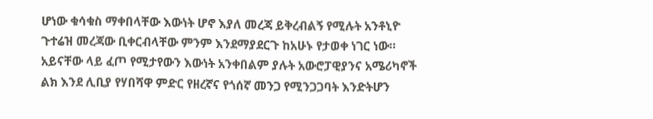ሆነው ቁሳቁስ ማቀበላቸው እውነት ሆኖ እያለ መረጃ ይቅረብልኝ የሚሉት አንቶኒዮ ጉተሬዝ መረጃው ቢቀርብላቸው ምንም እንደማያደርጉ ከአሁኑ የታወቀ ነገር ነው። አይናቸው ላይ ፈጦ የሚታየውን እውነት አንቀበልም ያሉት አውሮፓዊያንና አሜሪካኖች ልክ እንደ ሊቢያ የሃበሻዋ ምድር የዘረኛና የጎሰኛ መንጋ የሚንጋጋባት እንድትሆን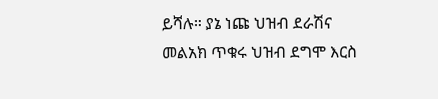ይሻሉ። ያኔ ነጩ ህዝብ ደራሽና መልአክ ጥቁሩ ህዝብ ደግሞ እርስ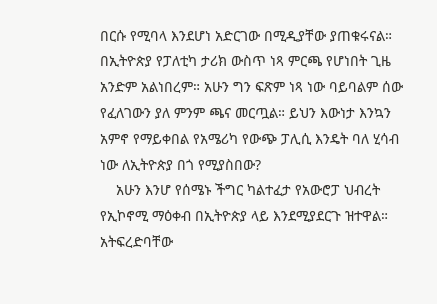በርሱ የሚባላ እንደሆነ አድርገው በሚዲያቸው ያጠቁሩናል። በኢትዮጵያ የፓለቲካ ታሪክ ውስጥ ነጻ ምርጫ የሆነበት ጊዜ አንድም አልነበረም። አሁን ግን ፍጽም ነጻ ነው ባይባልም ሰው የፈለገውን ያለ ምንም ጫና መርጧል። ይህን እውነታ እንኳን አምኖ የማይቀበል የአሜሪካ የውጭ ፓሊሲ እንዴት ባለ ሂሳብ ነው ለኢትዮጵያ በጎ የሚያስበው?
    አሁን እንሆ የሰሜኑ ችግር ካልተፈታ የአውሮፓ ህብረት የኢኮኖሚ ማዕቀብ በኢትዮጵያ ላይ እንደሚያደርጉ ዝተዋል። አትፍረድባቸው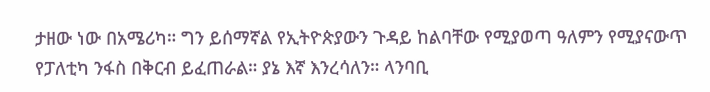ታዘው ነው በአሜሪካ። ግን ይሰማኛል የኢትዮጵያውን ጉዳይ ከልባቸው የሚያወጣ ዓለምን የሚያናውጥ የፓለቲካ ንፋስ በቅርብ ይፈጠራል። ያኔ እኛ እንረሳለን። ላንባቢ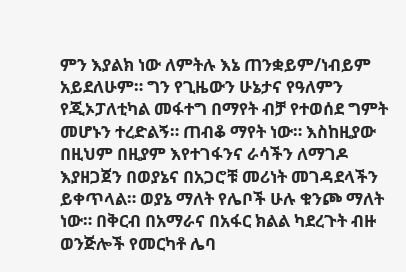ምን እያልክ ነው ለምትሉ እኔ ጠንቋይም/ነብይም አይደለሁም። ግን የጊዜውን ሁኔታና የዓለምን የጂኦፓለቲካል መፋተግ በማየት ብቻ የተወሰደ ግምት መሆኑን ተረድልኝ። ጠብቆ ማየት ነው። እስከዚያው በዚህም በዚያም እየተገፋንና ራሳችን ለማገዶ እያዘጋጀን በወያኔና በአጋሮቹ መሪነት መገዳደላችን ይቀጥላል። ወያኔ ማለት የሌቦች ሁሉ ቁንጮ ማለት ነው። በቅርብ በአማራና በአፋር ክልል ካደረጉት ብዙ ወንጅሎች የመርካቶ ሌባ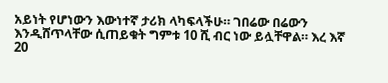አይነት የሆነውን እውነተኛ ታሪክ ላካፍላችሁ። ገበሬው በሬውን እንዲሸጥላቸው ሲጠይቁት ግምቱ 10 ሺ ብር ነው ይሏቸዋል። እረ እኛ 20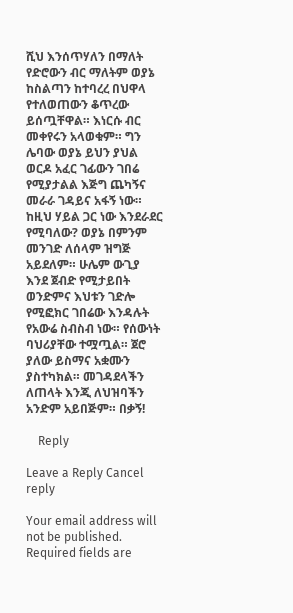ሺህ እንሰጥሃለን በማለት የድሮውን ብር ማለትም ወያኔ ከስልጣን ከተባረረ በህዋላ የተለወጠውን ቆጥረው ይሰጧቸዋል። እነርሱ ብር መቀየሩን አላወቁም። ግን ሌባው ወያኔ ይህን ያህል ወርዶ አፈር ገፊውን ገበሬ የሚያታልል እጅግ ጨካኝና መራራ ገዳይና አፋኝ ነው። ከዚህ ሃይል ጋር ነው እንደራደር የሚባለው? ወያኔ በምንም መንገድ ለሰላም ዝግጅ አይደለም። ሁሌም ውጊያ እንደ ጀብድ የሚታይበት ወንድምና እህቱን ገድሎ የሚፎክር ገበሬው እንዳሉት የአውሬ ስብስብ ነው። የሰውነት ባህሪያቸው ተሟጧል። ጀሮ ያለው ይስማና አቋሙን ያስተካክል። መገዳደላችን ለጠላት እንጂ ለህዝባችን አንድም አይበጅም። በቃኝ!

    Reply

Leave a Reply Cancel reply

Your email address will not be published. Required fields are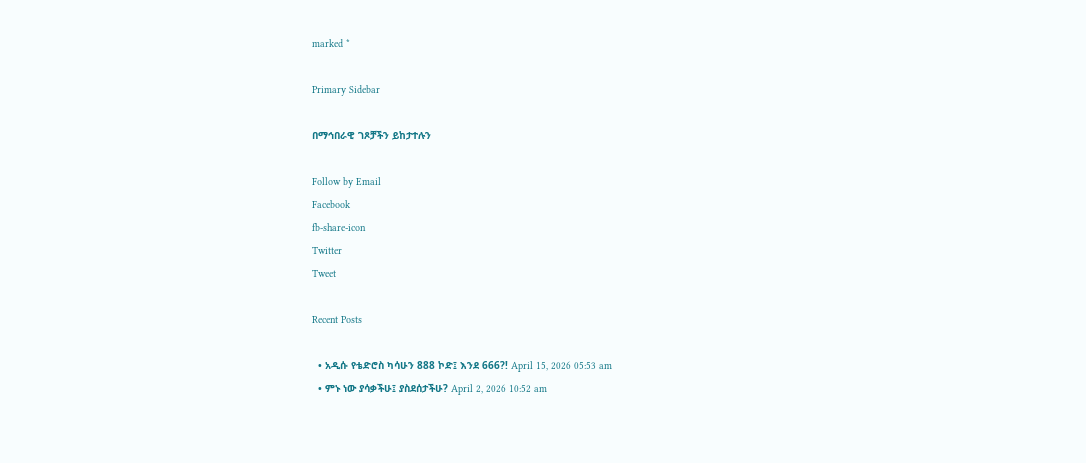marked *

Primary Sidebar

በማኅበራዊ ገጾቻችን ይከታተሉን

Follow by Email
Facebook
fb-share-icon
Twitter
Tweet

Recent Posts

  • አዲሱ የቴድሮስ ካሳሁን 888 ኮድ፤ እንደ 666?! April 15, 2026 05:53 am
  • ምኑ ነው ያሳቃችሁ፤ ያስደሰታችሁ? April 2, 2026 10:52 am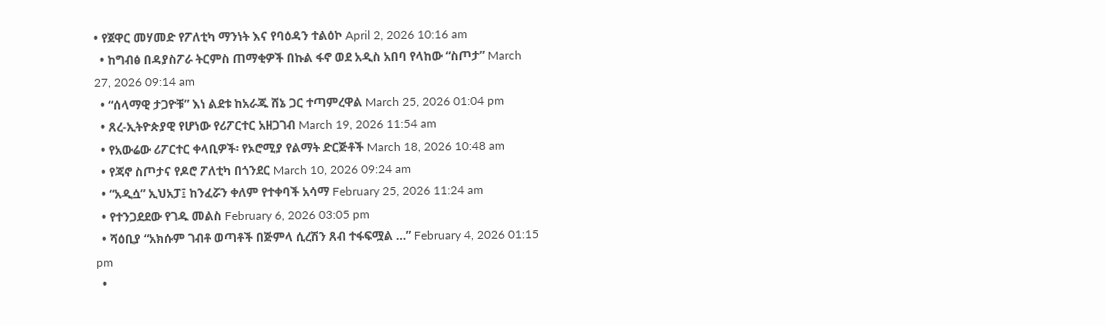• የጀዋር መሃመድ የፖለቲካ ማንነት እና የባዕዳን ተልዕኮ April 2, 2026 10:16 am
  • ከግብፅ በዳያስፖራ ትርምስ ጠማቂዎች በኩል ፋኖ ወደ አዲስ አበባ የላከው “ስጦታ” March 27, 2026 09:14 am
  • “ሰላማዊ ታጋዮቹ” እነ ልደቱ ከአራጁ ሸኔ ጋር ተጣምረዋል March 25, 2026 01:04 pm
  • ጸረ-ኢትዮጵያዊ የሆነው የሪፖርተር አዘጋገብ March 19, 2026 11:54 am
  • የአውሬው ሪፖርተር ቀላቢዎች፡ የኦሮሚያ የልማት ድርጅቶች March 18, 2026 10:48 am
  • የጃኖ ስጦታና የዶሮ ፖለቲካ በጎንደር March 10, 2026 09:24 am
  • “አዲሷ” ኢህአፓ፤ ከንፈሯን ቀለም የተቀባች አሳማ February 25, 2026 11:24 am
  • የተንጋደደው የገዱ መልስ February 6, 2026 03:05 pm
  • ሻዕቢያ “አክሱም ገብቶ ወጣቶች በጅምላ ሲረሽን ጸብ ተፋፍሟል …” February 4, 2026 01:15 pm
  •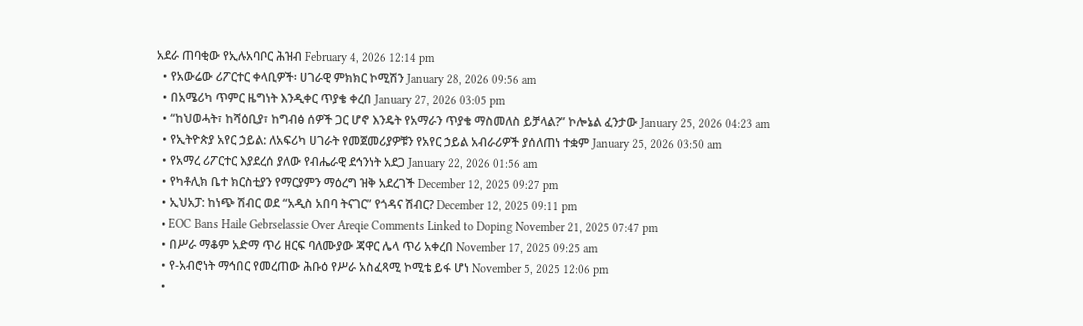አደራ ጠባቂው የኢሉአባቦር ሕዝብ February 4, 2026 12:14 pm
  • የአውሬው ሪፖርተር ቀላቢዎች፡ ሀገራዊ ምክክር ኮሚሽን January 28, 2026 09:56 am
  • በአሜሪካ ጥምር ዜግነት እንዲቀር ጥያቄ ቀረበ January 27, 2026 03:05 pm
  • “ከህወሓት፣ ከሻዕቢያ፣ ከግብፅ ሰዎች ጋር ሆኖ እንዴት የአማራን ጥያቄ ማስመለስ ይቻላል?” ኮሎኔል ፈንታው January 25, 2026 04:23 am
  • የኢትዮጵያ አየር ኃይል: ለአፍሪካ ሀገራት የመጀመሪያዎቹን የአየር ኃይል አብራሪዎች ያሰለጠነ ተቋም January 25, 2026 03:50 am
  • የአማረ ሪፖርተር እያደረሰ ያለው የብሔራዊ ደኅንነት አደጋ January 22, 2026 01:56 am
  • የካቶሊክ ቤተ ክርስቲያን የማርያምን ማዕረግ ዝቅ አደረገች December 12, 2025 09:27 pm
  • ኢህአፓ: ከነጭ ሽብር ወደ “አዲስ አበባ ትናገር” የጎዳና ሽብር? December 12, 2025 09:11 pm
  • EOC Bans Haile Gebrselassie Over Areqie Comments Linked to Doping November 21, 2025 07:47 pm
  • በሥራ ማቆም አድማ ጥሪ ዘርፍ ባለሙያው ጃዋር ሌላ ጥሪ አቀረበ November 17, 2025 09:25 am
  • የ-አብሮነት ማኅበር የመረጠው ሕቡዕ የሥራ አስፈጻሚ ኮሚቴ ይፋ ሆነ November 5, 2025 12:06 pm
  •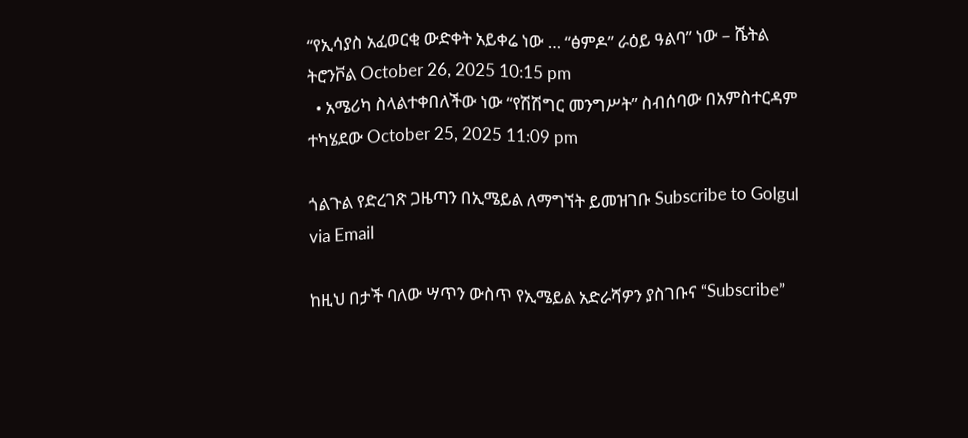“የኢሳያስ አፈወርቂ ውድቀት አይቀሬ ነው … “ፅምዶ” ራዕይ ዓልባ” ነው – ሼትል ትሮንቮል October 26, 2025 10:15 pm
  • አሜሪካ ስላልተቀበለችው ነው “የሽሽግር መንግሥት” ስብሰባው በአምስተርዳም ተካሄደው October 25, 2025 11:09 pm

ጎልጉል የድረገጽ ጋዜጣን በኢሜይል ለማግኘት ይመዝገቡ Subscribe to Golgul via Email

ከዚህ በታች ባለው ሣጥን ውስጥ የኢሜይል አድራሻዎን ያስገቡና “Subscribe”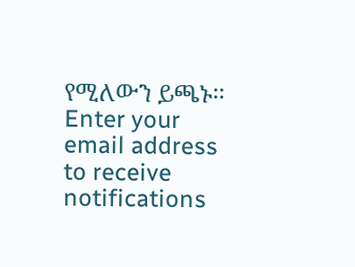የሚለውን ይጫኑ፡፡
Enter your email address to receive notifications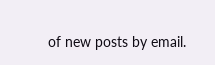of new posts by email.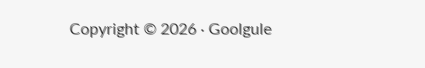Copyright © 2026 · Goolgule